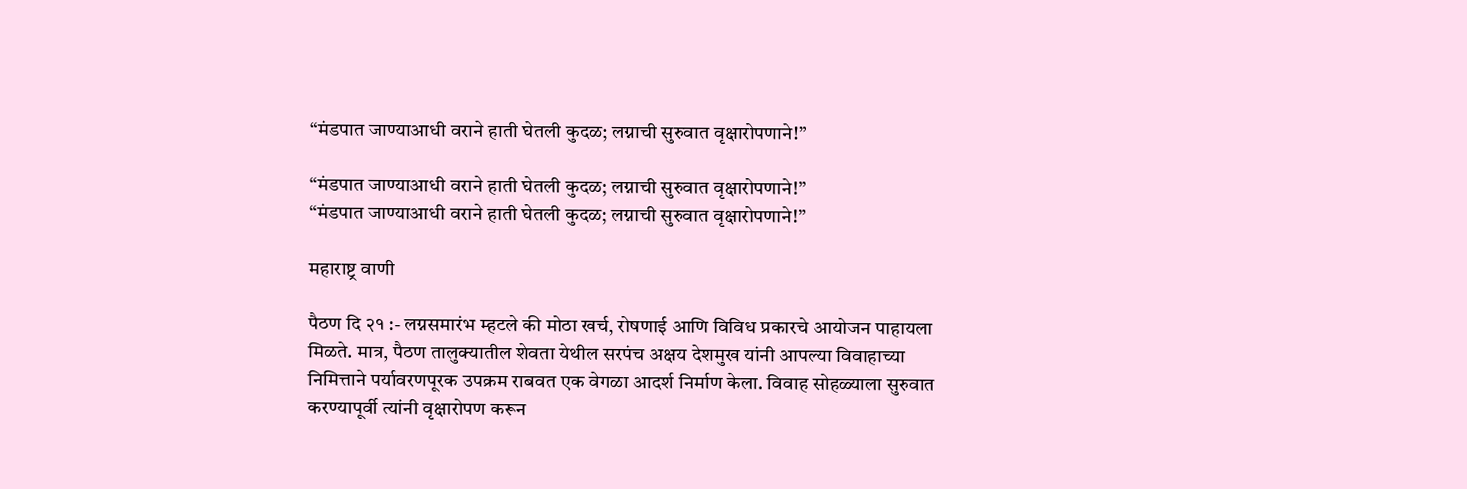“मंडपात जाण्याआधी वराने हाती घेतली कुदळ; लग्नाची सुरुवात वृक्षारोपणाने!”

“मंडपात जाण्याआधी वराने हाती घेतली कुदळ; लग्नाची सुरुवात वृक्षारोपणाने!”
“मंडपात जाण्याआधी वराने हाती घेतली कुदळ; लग्नाची सुरुवात वृक्षारोपणाने!”

महाराष्ट्र वाणी

पैठण दि २१ :- लग्नसमारंभ म्हटले की मोठा खर्च, रोषणाई आणि विविध प्रकारचे आयोजन पाहायला मिळते. मात्र, पैठण तालुक्यातील शेवता येथील सरपंच अक्षय देशमुख यांनी आपल्या विवाहाच्या निमित्ताने पर्यावरणपूरक उपक्रम राबवत एक वेगळा आदर्श निर्माण केला. विवाह सोहळ्याला सुरुवात करण्यापूर्वी त्यांनी वृक्षारोपण करून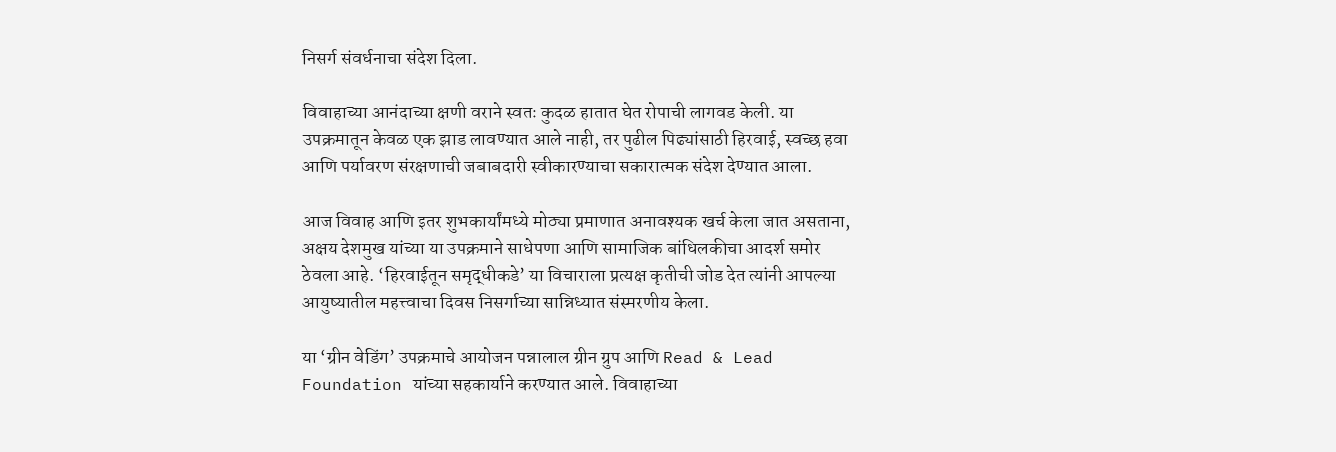निसर्ग संवर्धनाचा संदेश दिला.

विवाहाच्या आनंदाच्या क्षणी वराने स्वतः कुदळ हातात घेत रोपाची लागवड केली. या उपक्रमातून केवळ एक झाड लावण्यात आले नाही, तर पुढील पिढ्यांसाठी हिरवाई, स्वच्छ हवा आणि पर्यावरण संरक्षणाची जबाबदारी स्वीकारण्याचा सकारात्मक संदेश देण्यात आला.

आज विवाह आणि इतर शुभकार्यांमध्ये मोठ्या प्रमाणात अनावश्यक खर्च केला जात असताना, अक्षय देशमुख यांच्या या उपक्रमाने साधेपणा आणि सामाजिक बांधिलकीचा आदर्श समोर ठेवला आहे. ‘हिरवाईतून समृद्धीकडे’ या विचाराला प्रत्यक्ष कृतीची जोड देत त्यांनी आपल्या आयुष्यातील महत्त्वाचा दिवस निसर्गाच्या सान्निध्यात संस्मरणीय केला.

या ‘ग्रीन वेडिंग’ उपक्रमाचे आयोजन पन्नालाल ग्रीन ग्रुप आणि Read & Lead Foundation यांच्या सहकार्याने करण्यात आले. विवाहाच्या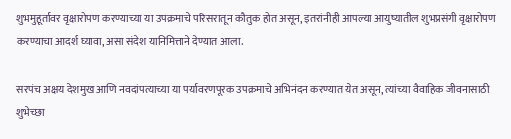शुभमुहूर्तावर वृक्षारोपण करण्याच्या या उपक्रमाचे परिसरातून कौतुक होत असून, इतरांनीही आपल्या आयुष्यातील शुभप्रसंगी वृक्षारोपण करण्याचा आदर्श घ्यावा, असा संदेश यानिमित्ताने देण्यात आला.

सरपंच अक्षय देशमुख आणि नवदांपत्याच्या या पर्यावरणपूरक उपक्रमाचे अभिनंदन करण्यात येत असून, त्यांच्या वैवाहिक जीवनासाठी शुभेच्छा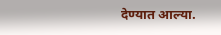देण्यात आल्या.